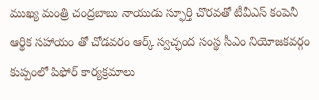ముఖ్య మంత్రి చంద్రబాబు నాయుడు స్ఫూర్తి చొరవతో టీవీఎస్ కంపెనీ ఆర్థిక సహాయం తో చోడవరం ఆర్క్ స్వచ్ఛంద సంస్థ సీఎం నియోజకవర్గం కుప్పంలో పిఫోర్ కార్యక్రమాలు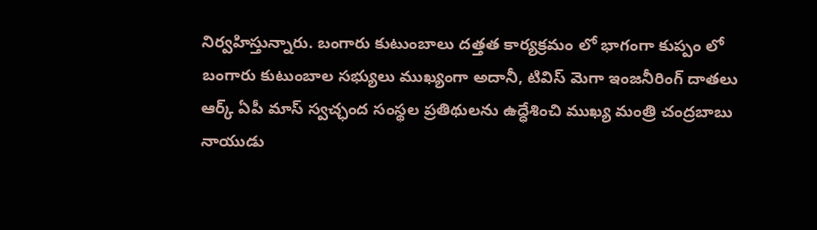నిర్వహిస్తున్నారు. బంగారు కుటుంబాలు దత్తత కార్యక్రమం లో భాగంగా కుప్పం లో బంగారు కుటుంబాల సభ్యులు ముఖ్యంగా అదానీ, టివిస్ మెగా ఇంజనీరింగ్ దాతలు ఆర్క్ ఏపీ మాస్ స్వచ్ఛంద సంస్థల ప్రతిథులను ఉద్ధేశించి ముఖ్య మంత్రి చంద్రబాబు నాయుడు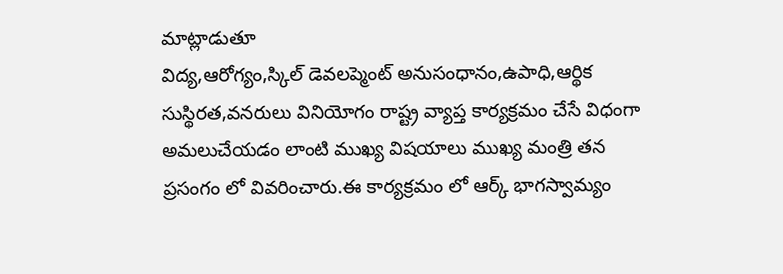మాట్లాడుతూ
విద్య,ఆరోగ్యం,స్కిల్ డెవలప్మెంట్ అనుసంధానం,ఉపాధి,ఆర్థిక సుస్థిరత,వనరులు వినియోగం రాష్ట్ర వ్యాప్త కార్యక్రమం చేసే విధంగా అమలుచేయడం లాంటి ముఖ్య విషయాలు ముఖ్య మంత్రి తన ప్రసంగం లో వివరించారు.ఈ కార్యక్రమం లో ఆర్క్ భాగస్వామ్యం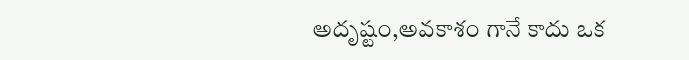అదృష్టం,అవకాశం గానే కాదు ఒక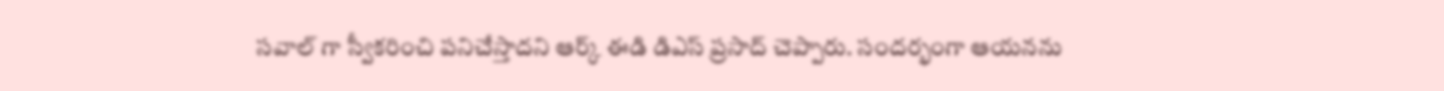సవాల్ గా స్వీకరించి పనిచేస్తాదని ఆర్క్ ఈడి డిఎస్ ప్రసాద్ చెప్పారు. సందర్భంగా ఆయనను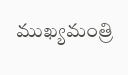ముఖ్యమంత్రి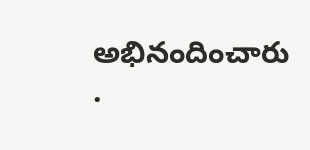అభినందించారు .